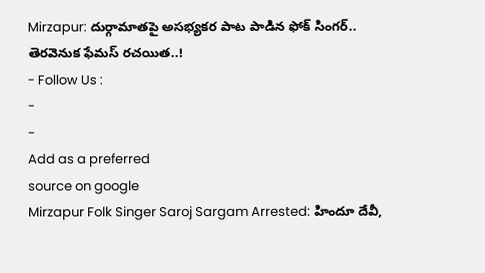Mirzapur: దుర్గామాతపై అసభ్యకర పాట పాడిన ఫోక్ సింగర్.. తెరవెనుక ఫేమస్ రచయిత..!
- Follow Us :
-
-
Add as a preferred
source on google
Mirzapur Folk Singer Saroj Sargam Arrested: హిందూ దేవీ,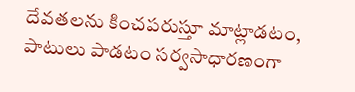దేవతలను కించపరుస్తూ మాట్లాడటం, పాటులు పాడటం సర్వసాధారణంగా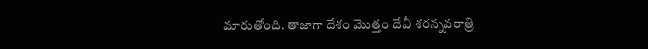మారుతోంది. తాజాగా దేశం మొత్తం దేవీ శరన్నవరాత్రి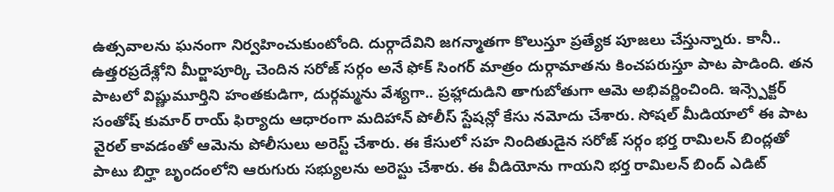ఉత్సవాలను ఘనంగా నిర్వహించుకుంటోంది. దుర్గాదేవిని జగన్మాతగా కొలుస్తూ ప్రత్యేక పూజలు చేస్తున్నారు. కానీ.. ఉత్తరప్రదేశ్లోని మీర్జాపూర్కి చెందిన సరోజ్ సర్గం అనే ఫోక్ సింగర్ మాత్రం దుర్గామాతను కించపరుస్తూ పాట పాడింది. తన పాటలో విష్ణుమూర్తిని హంతకుడిగా, దుర్గమ్మను వేశ్యగా.. ప్రహ్లాదుడిని తాగుబోతుగా ఆమె అభివర్ణించింది. ఇన్స్పెక్టర్ సంతోష్ కుమార్ రాయ్ ఫిర్యాదు ఆధారంగా మదిహాన్ పోలీస్ స్టేషన్లో కేసు నమోదు చేశారు. సోషల్ మీడియాలో ఈ పాట వైరల్ కావడంతో ఆమెను పోలీసులు అరెస్ట్ చేశారు. ఈ కేసులో సహ నిందితుడైన సరోజ్ సర్గం భర్త రామిలన్ బింద్లతో పాటు బిర్హా బృందంలోని ఆరుగురు సభ్యులను అరెస్టు చేశారు. ఈ వీడియోను గాయని భర్త రామిలన్ బింద్ ఎడిట్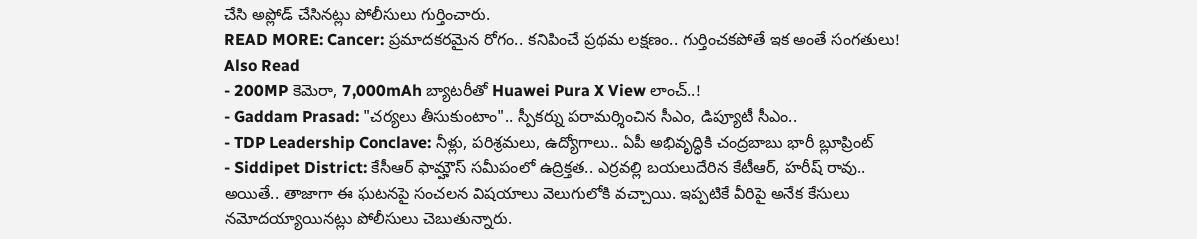చేసి అప్లోడ్ చేసినట్లు పోలీసులు గుర్తించారు.
READ MORE: Cancer: ప్రమాదకరమైన రోగం.. కనిపించే ప్రథమ లక్షణం.. గుర్తించకపోతే ఇక అంతే సంగతులు!
Also Read
- 200MP కెమెరా, 7,000mAh బ్యాటరీతో Huawei Pura X View లాంచ్..!
- Gaddam Prasad: "చర్యలు తీసుకుంటాం".. స్పీకర్ను పరామర్శించిన సీఎం, డిప్యూటీ సీఎం..
- TDP Leadership Conclave: నీళ్లు, పరిశ్రమలు, ఉద్యోగాలు.. ఏపీ అభివృద్ధికి చంద్రబాబు భారీ బ్లూప్రింట్
- Siddipet District: కేసీఆర్ ఫామ్హౌస్ సమీపంలో ఉద్రిక్తత.. ఎర్రవల్లి బయలుదేరిన కేటీఆర్, హరీష్ రావు..
అయితే.. తాజాగా ఈ ఘటనపై సంచలన విషయాలు వెలుగులోకి వచ్చాయి. ఇప్పటికే వీరిపై అనేక కేసులు నమోదయ్యాయినట్లు పోలీసులు చెబుతున్నారు.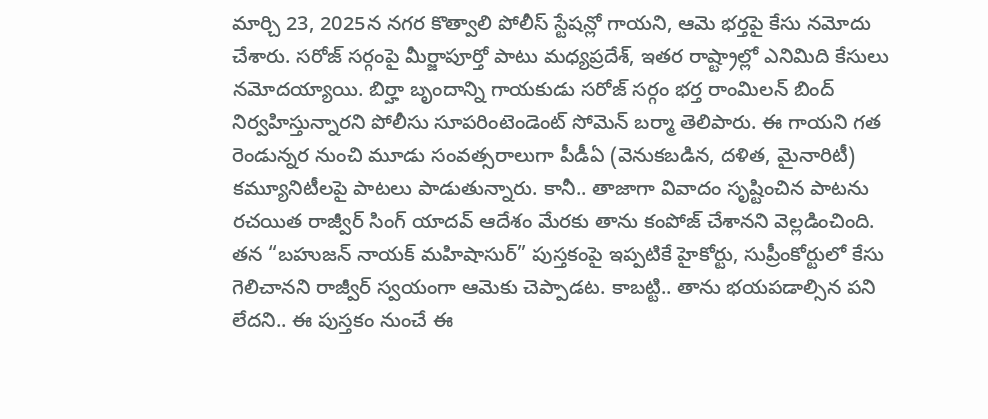మార్చి 23, 2025న నగర కొత్వాలి పోలీస్ స్టేషన్లో గాయని, ఆమె భర్తపై కేసు నమోదు చేశారు. సరోజ్ సర్గంపై మీర్జాపూర్తో పాటు మధ్యప్రదేశ్, ఇతర రాష్ట్రాల్లో ఎనిమిది కేసులు నమోదయ్యాయి. బిర్హా బృందాన్ని గాయకుడు సరోజ్ సర్గం భర్త రాంమిలన్ బింద్ నిర్వహిస్తున్నారని పోలీసు సూపరింటెండెంట్ సోమెన్ బర్మా తెలిపారు. ఈ గాయని గత రెండున్నర నుంచి మూడు సంవత్సరాలుగా పీడీఏ (వెనుకబడిన, దళిత, మైనారిటీ) కమ్యూనిటీలపై పాటలు పాడుతున్నారు. కానీ.. తాజాగా వివాదం సృష్టించిన పాటను రచయిత రాజ్వీర్ సింగ్ యాదవ్ ఆదేశం మేరకు తాను కంపోజ్ చేశానని వెల్లడించింది. తన “బహుజన్ నాయక్ మహిషాసుర్” పుస్తకంపై ఇప్పటికే హైకోర్టు, సుప్రీంకోర్టులో కేసు గెలిచానని రాజ్వీర్ స్వయంగా ఆమెకు చెప్పాడట. కాబట్టి.. తాను భయపడాల్సిన పని లేదని.. ఈ పుస్తకం నుంచే ఈ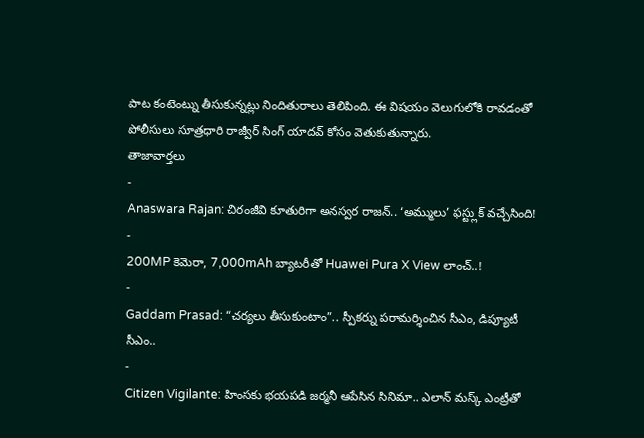పాట కంటెంట్ను తీసుకున్నట్లు నిందితురాలు తెలిపింది. ఈ విషయం వెలుగులోకి రావడంతో పోలీసులు సూత్రధారి రాజ్వీర్ సింగ్ యాదవ్ కోసం వెతుకుతున్నారు.
తాజావార్తలు
-
Anaswara Rajan: చిరంజీవి కూతురిగా అనస్వర రాజన్.. ‘అమ్ములు’ ఫస్ట్లుక్ వచ్చేసింది!
-
200MP కెమెరా, 7,000mAh బ్యాటరీతో Huawei Pura X View లాంచ్..!
-
Gaddam Prasad: “చర్యలు తీసుకుంటాం”.. స్పీకర్ను పరామర్శించిన సీఎం, డిప్యూటీ సీఎం..
-
Citizen Vigilante: హింసకు భయపడి జర్మనీ ఆపేసిన సినిమా.. ఎలాన్ మస్క్ ఎంట్రీతో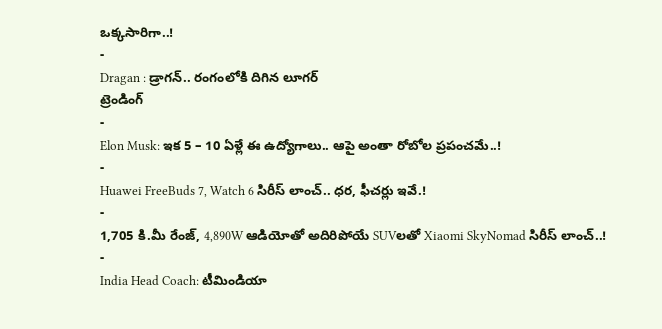ఒక్కసారిగా..!
-
Dragan : డ్రాగన్.. రంగంలోకి దిగిన లూగర్
ట్రెండింగ్
-
Elon Musk: ఇక 5 – 10 ఏళ్లే ఈ ఉద్యోగాలు.. ఆపై అంతా రోబోల ప్రపంచమే..!
-
Huawei FreeBuds 7, Watch 6 సిరీస్ లాంచ్.. ధర, ఫీచర్లు ఇవే.!
-
1,705 కి.మీ రేంజ్, 4,890W ఆడియోతో అదిరిపోయే SUVలతో Xiaomi SkyNomad సిరీస్ లాంచ్..!
-
India Head Coach: టీమిండియా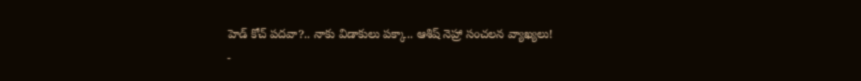హెడ్ కోచ్ పదవా?.. నాకు విడాకులు పక్కా.. ఆశిష్ నెహ్రా సంచలన వ్యాఖ్యలు!
-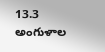13.3 అంగుళాల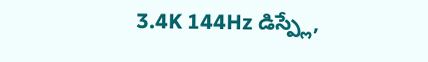3.4K 144Hz డిస్ప్లే,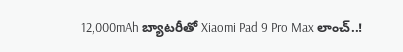12,000mAh బ్యాటరీతో Xiaomi Pad 9 Pro Max లాంచ్..!